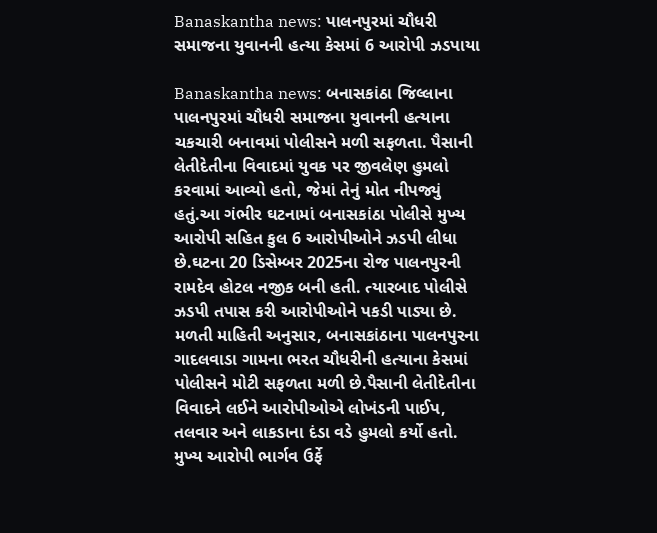Banaskantha news: પાલનપુરમાં ચૌધરી સમાજના યુવાનની હત્યા કેસમાં 6 આરોપી ઝડપાયા

Banaskantha news: બનાસકાંઠા જિલ્લાના પાલનપુરમાં ચૌધરી સમાજના યુવાનની હત્યાના ચકચારી બનાવમાં પોલીસને મળી સફળતા. પૈસાની લેતીદેતીના વિવાદમાં યુવક પર જીવલેણ હુમલો કરવામાં આવ્યો હતો, જેમાં તેનું મોત નીપજ્યું હતું.આ ગંભીર ઘટનામાં બનાસકાંઠા પોલીસે મુખ્ય આરોપી સહિત કુલ 6 આરોપીઓને ઝડપી લીધા છે.ઘટના 20 ડિસેમ્બર 2025ના રોજ પાલનપુરની રામદેવ હોટલ નજીક બની હતી. ત્યારબાદ પોલીસે ઝડપી તપાસ કરી આરોપીઓને પકડી પાડ્યા છે.
મળતી માહિતી અનુસાર, બનાસકાંઠાના પાલનપુરના ગાદલવાડા ગામના ભરત ચૌધરીની હત્યાના કેસમાં પોલીસને મોટી સફળતા મળી છે.પૈસાની લેતીદેતીના વિવાદને લઈને આરોપીઓએ લોખંડની પાઈપ, તલવાર અને લાકડાના દંડા વડે હુમલો કર્યો હતો. મુખ્ય આરોપી ભાર્ગવ ઉર્ફે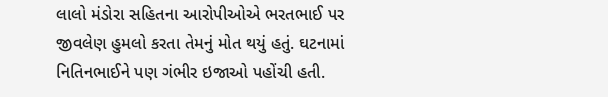લાલો મંડોરા સહિતના આરોપીઓએ ભરતભાઈ પર જીવલેણ હુમલો કરતા તેમનું મોત થયું હતું. ઘટનામાં નિતિનભાઈને પણ ગંભીર ઇજાઓ પહોંચી હતી.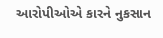આરોપીઓએ કારને નુકસાન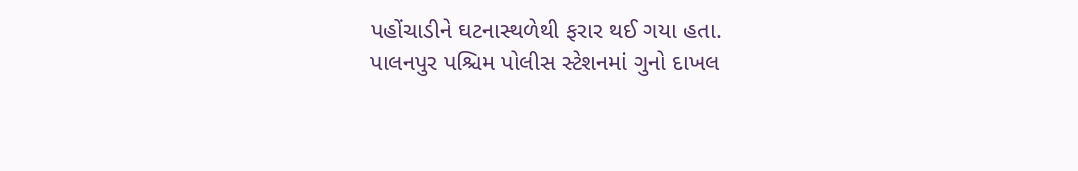પહોંચાડીને ઘટનાસ્થળેથી ફરાર થઈ ગયા હતા.
પાલનપુર પશ્ચિમ પોલીસ સ્ટેશનમાં ગુનો દાખલ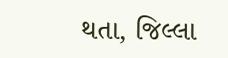થતા, જિલ્લા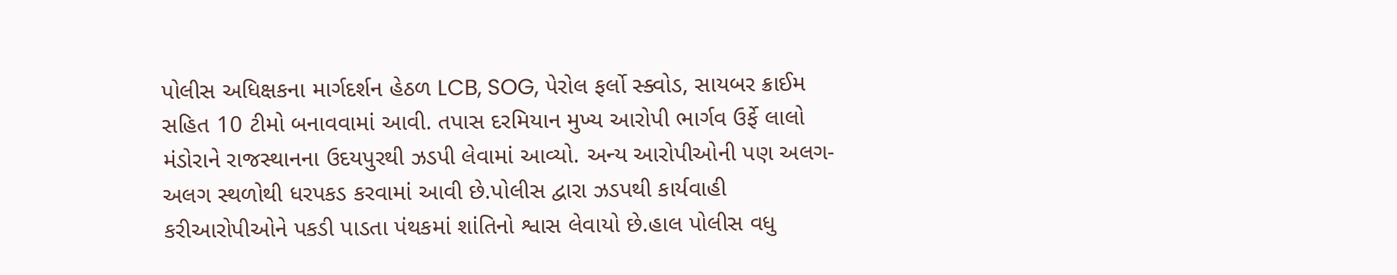પોલીસ અધિક્ષકના માર્ગદર્શન હેઠળ LCB, SOG, પેરોલ ફર્લો સ્ક્વોડ, સાયબર ક્રાઈમ સહિત 10 ટીમો બનાવવામાં આવી. તપાસ દરમિયાન મુખ્ય આરોપી ભાર્ગવ ઉર્ફે લાલો મંડોરાને રાજસ્થાનના ઉદયપુરથી ઝડપી લેવામાં આવ્યો. અન્ય આરોપીઓની પણ અલગ-અલગ સ્થળોથી ધરપકડ કરવામાં આવી છે.પોલીસ દ્વારા ઝડપથી કાર્યવાહી કરીઆરોપીઓને પકડી પાડતા પંથકમાં શાંતિનો શ્વાસ લેવાયો છે.હાલ પોલીસ વધુ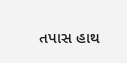તપાસ હાથ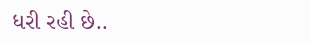ધરી રહી છે..